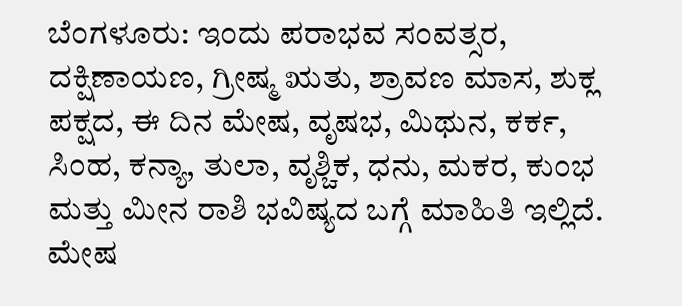ಬೆಂಗಳೂರು: ಇಂದು ಪರಾಭವ ಸಂವತ್ಸರ, ದಕ್ಷಿಣಾಯಣ, ಗ್ರೀಷ್ಮ ಋತು, ಶ್ರಾವಣ ಮಾಸ, ಶುಕ್ಲ ಪಕ್ಷದ, ಈ ದಿನ ಮೇಷ, ವೃಷಭ, ಮಿಥುನ, ಕರ್ಕ, ಸಿಂಹ, ಕನ್ಯಾ, ತುಲಾ, ವೃಶ್ಚಿಕ, ಧನು, ಮಕರ, ಕುಂಭ ಮತ್ತು ಮೀನ ರಾಶಿ ಭವಿಷ್ಯದ ಬಗ್ಗೆ ಮಾಹಿತಿ ಇಲ್ಲಿದೆ.
ಮೇಷ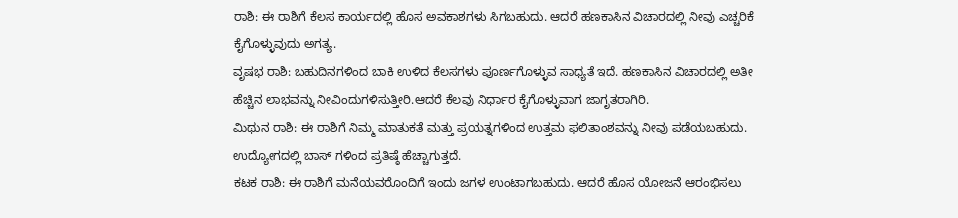ರಾಶಿ: ಈ ರಾಶಿಗೆ ಕೆಲಸ ಕಾರ್ಯದಲ್ಲಿ ಹೊಸ ಅವಕಾಶಗಳು ಸಿಗಬಹುದು. ಆದರೆ ಹಣಕಾಸಿನ ವಿಚಾರದಲ್ಲಿ ನೀವು ಎಚ್ಚರಿಕೆ ಕೈಗೊಳ್ಳುವುದು ಅಗತ್ಯ.
ವೃಷಭ ರಾಶಿ: ಬಹುದಿನಗಳಿಂದ ಬಾಕಿ ಉಳಿದ ಕೆಲಸಗಳು ಪೂರ್ಣಗೊಳ್ಳುವ ಸಾಧ್ಯತೆ ಇದೆ. ಹಣಕಾಸಿನ ವಿಚಾರದಲ್ಲಿ ಅತೀ ಹೆಚ್ಚಿನ ಲಾಭವನ್ನು ನೀವಿಂದುಗಳಿಸುತ್ತೀರಿ.ಆದರೆ ಕೆಲವು ನಿರ್ಧಾರ ಕೈಗೊಳ್ಳುವಾಗ ಜಾಗೃತರಾಗಿರಿ.
ಮಿಥುನ ರಾಶಿ: ಈ ರಾಶಿಗೆ ನಿಮ್ಮ ಮಾತುಕತೆ ಮತ್ತು ಪ್ರಯತ್ನಗಳಿಂದ ಉತ್ತಮ ಫಲಿತಾಂಶವನ್ನು ನೀವು ಪಡೆಯಬಹುದು. ಉದ್ಯೋಗದಲ್ಲಿ ಬಾಸ್ ಗಳಿಂದ ಪ್ರತಿಷ್ಠೆ ಹೆಚ್ಚಾಗುತ್ತದೆ.
ಕಟಕ ರಾಶಿ: ಈ ರಾಶಿಗೆ ಮನೆಯವರೊಂದಿಗೆ ಇಂದು ಜಗಳ ಉಂಟಾಗಬಹುದು. ಆದರೆ ಹೊಸ ಯೋಜನೆ ಆರಂಭಿಸಲು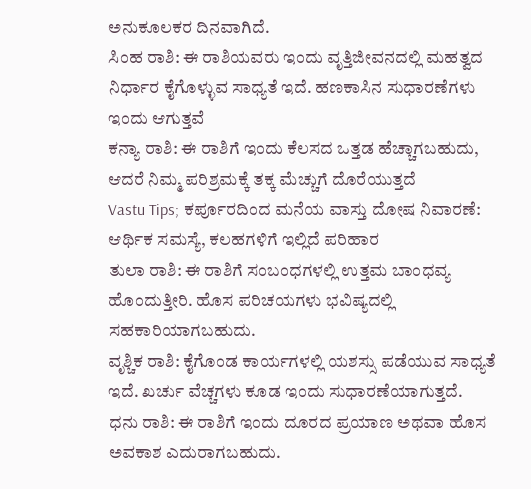ಅನುಕೂಲಕರ ದಿನವಾಗಿದೆ.
ಸಿಂಹ ರಾಶಿ: ಈ ರಾಶಿಯವರು ಇಂದು ವೃತ್ತಿಜೀವನದಲ್ಲಿ ಮಹತ್ವದ ನಿರ್ಧಾರ ಕೈಗೊಳ್ಳುವ ಸಾಧ್ಯತೆ ಇದೆ. ಹಣಕಾಸಿನ ಸುಧಾರಣೆಗಳು ಇಂದು ಆಗುತ್ತವೆ
ಕನ್ಯಾ ರಾಶಿ: ಈ ರಾಶಿಗೆ ಇಂದು ಕೆಲಸದ ಒತ್ತಡ ಹೆಚ್ಚಾಗಬಹುದು, ಆದರೆ ನಿಮ್ಮ ಪರಿಶ್ರಮಕ್ಕೆ ತಕ್ಕ ಮೆಚ್ಚುಗೆ ದೊರೆಯುತ್ತದೆ
Vastu Tips; ಕರ್ಪೂರದಿಂದ ಮನೆಯ ವಾಸ್ತು ದೋಷ ನಿವಾರಣೆ: ಆರ್ಥಿಕ ಸಮಸ್ಯೆ, ಕಲಹಗಳಿಗೆ ಇಲ್ಲಿದೆ ಪರಿಹಾರ
ತುಲಾ ರಾಶಿ: ಈ ರಾಶಿಗೆ ಸಂಬಂಧಗಳಲ್ಲಿ ಉತ್ತಮ ಬಾಂಧವ್ಯ ಹೊಂದುತ್ತೀರಿ. ಹೊಸ ಪರಿಚಯಗಳು ಭವಿಷ್ಯದಲ್ಲಿ ಸಹಕಾರಿಯಾಗಬಹುದು.
ವೃಶ್ಚಿಕ ರಾಶಿ: ಕೈಗೊಂಡ ಕಾರ್ಯಗಳಲ್ಲಿ ಯಶಸ್ಸು ಪಡೆಯುವ ಸಾಧ್ಯತೆ ಇದೆ. ಖರ್ಚು ವೆಚ್ಚಗಳು ಕೂಡ ಇಂದು ಸುಧಾರಣೆಯಾಗುತ್ತದೆ.
ಧನು ರಾಶಿ: ಈ ರಾಶಿಗೆ ಇಂದು ದೂರದ ಪ್ರಯಾಣ ಅಥವಾ ಹೊಸ ಅವಕಾಶ ಎದುರಾಗಬಹುದು.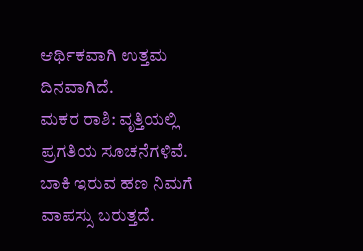ಆರ್ಥಿಕವಾಗಿ ಉತ್ತಮ ದಿನವಾಗಿದೆ.
ಮಕರ ರಾಶಿ: ವೃತ್ತಿಯಲ್ಲಿ ಪ್ರಗತಿಯ ಸೂಚನೆಗಳಿವೆ. ಬಾಕಿ ಇರುವ ಹಣ ನಿಮಗೆ ವಾಪಸ್ಸು ಬರುತ್ತದೆ.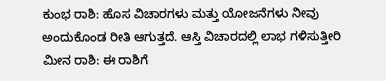ಕುಂಭ ರಾಶಿ: ಹೊಸ ವಿಚಾರಗಳು ಮತ್ತು ಯೋಜನೆಗಳು ನೀವು ಅಂದುಕೊಂಡ ರೀತಿ ಆಗುತ್ತದೆ. ಆಸ್ತಿ ವಿಚಾರದಲ್ಲಿ ಲಾಭ ಗಳಿಸುತ್ತೀರಿ
ಮೀನ ರಾಶಿ: ಈ ರಾಶಿಗೆ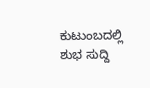ಕುಟುಂಬದಲ್ಲಿ ಶುಭ ಸುದ್ದಿ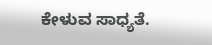ಕೇಳುವ ಸಾಧ್ಯತೆ.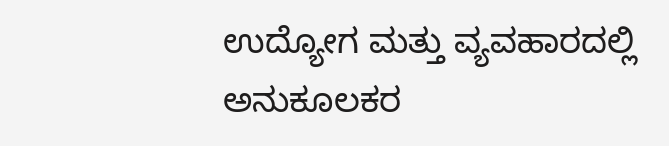ಉದ್ಯೋಗ ಮತ್ತು ವ್ಯವಹಾರದಲ್ಲಿ ಅನುಕೂಲಕರ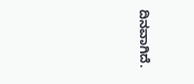ದಿನವಾಗಿದೆ.